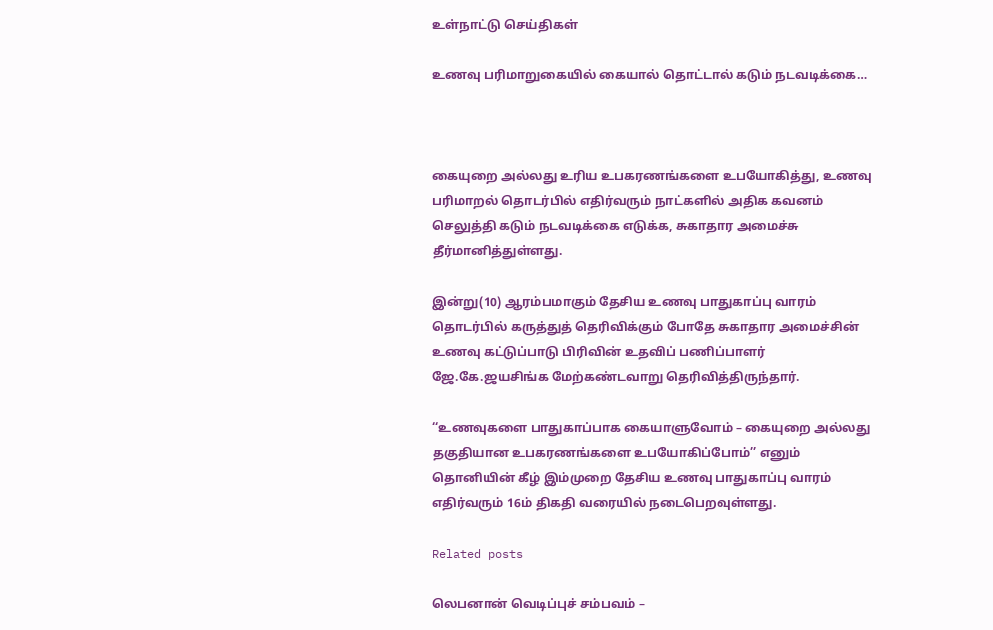உள்நாட்டு செய்திகள்

உணவு பரிமாறுகையில் கையால் தொட்டால் கடும் நடவடிக்கை…



கையுறை அல்லது உரிய உபகரணங்களை உபயோகித்து, உணவு பரிமாறல் தொடர்பில் எதிர்வரும் நாட்களில் அதிக கவனம் செலுத்தி கடும் நடவடிக்கை எடுக்க, சுகாதார அமைச்சு தீர்மானித்துள்ளது.

இன்று(10) ஆரம்பமாகும் தேசிய உணவு பாதுகாப்பு வாரம் தொடர்பில் கருத்துத் தெரிவிக்கும் போதே சுகாதார அமைச்சின் உணவு கட்டுப்பாடு பிரிவின் உதவிப் பணிப்பாளர் ஜே.கே.ஜயசிங்க மேற்கண்டவாறு தெரிவித்திருந்தார்.

‘‘உணவுகளை பாதுகாப்பாக கையாளுவோம் – கையுறை அல்லது தகுதியான உபகரணங்களை உபயோகிப்போம்’’ எனும் தொனியின் கீழ் இம்முறை தேசிய உணவு பாதுகாப்பு வாரம் எதிர்வரும் 16ம் திகதி வரையில் நடைபெறவுள்ளது.

Related posts

லெபனான் வெடிப்புச் சம்பவம் –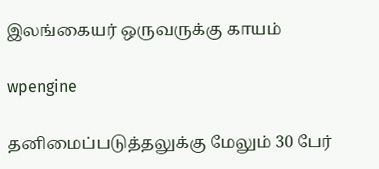இலங்கையர் ஒருவருக்கு காயம்

wpengine

தனிமைப்படுத்தலுக்கு மேலும் 30 பேர்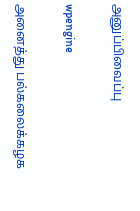அனுப்பிவைப்பு

wpengine

அனைத்து பல்கலைக்கழக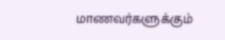மாணவர்களுக்கும்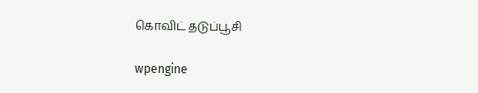கொவிட் தடுப்பூசி

wpengine